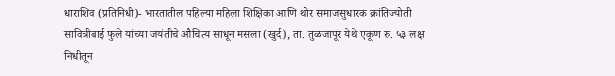धाराशिव (प्रतिनिधी)- भारतातील पहिल्या महिला शिक्षिका आणि थोर समाजसुधारक क्रांतिज्योती सावित्रीबाई फुले यांच्या जयंतीचे औचित्य साधून मसला (खुर्द), ता. तुळजापूर येथे एकूण रु. ५३ लक्ष निधीतून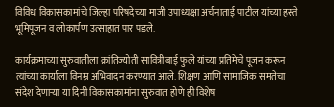विविध विकासकामांचे जिल्हा परिषदेच्या माजी उपाध्यक्षा अर्चनाताई पाटील यांच्या हस्ते भूमिपूजन व लोकार्पण उत्साहात पार पडले.

कार्यक्रमाच्या सुरुवातीला क्रांतिज्योती सावित्रीबाई फुले यांच्या प्रतिमेचे पूजन करून त्यांच्या कार्याला विनम्र अभिवादन करण्यात आले. शिक्षण आणि सामाजिक समतेचा संदेश देणाऱ्या या दिनी विकासकामांना सुरुवात होणे ही विशेष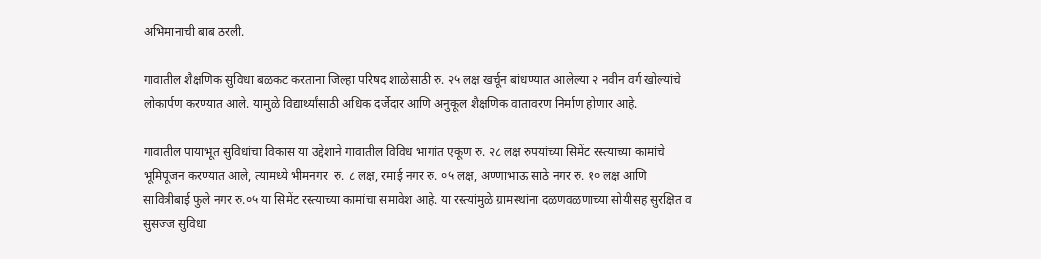अभिमानाची बाब ठरली.

गावातील शैक्षणिक सुविधा बळकट करताना जिल्हा परिषद शाळेसाठी रु. २५ लक्ष खर्चून बांधण्यात आलेल्या २ नवीन वर्ग खोल्यांचे लोकार्पण करण्यात आले. यामुळे विद्यार्थ्यांसाठी अधिक दर्जेदार आणि अनुकूल शैक्षणिक वातावरण निर्माण होणार आहे.

गावातील पायाभूत सुविधांचा विकास या उद्देशाने गावातील विविध भागांत एकूण रु. २८ लक्ष रुपयांच्या सिमेंट रस्त्याच्या कामांचे भूमिपूजन करण्यात आले, त्यामध्ये भीमनगर  रु. ८ लक्ष, रमाई नगर रु. ०५ लक्ष, अण्णाभाऊ साठे नगर रु. १० लक्ष आणि सावित्रीबाई फुले नगर रु.०५ या सिमेंट रस्त्याच्या कामांचा समावेश आहे. या रस्त्यांमुळे ग्रामस्थांना दळणवळणाच्या सोयीसह सुरक्षित व सुसज्ज सुविधा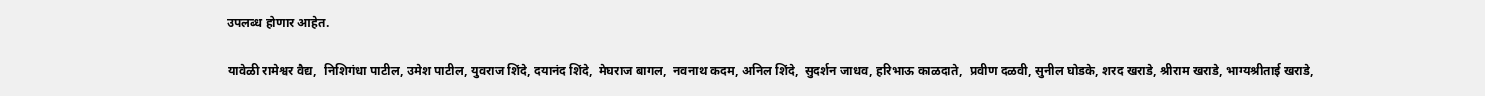उपलब्ध होणार आहेत.

यावेळी रामेश्वर वैद्य,  निशिगंधा पाटील, उमेश पाटील, युवराज शिंदे, दयानंद शिंदे,  मेघराज बागल,  नवनाथ कदम, अनिल शिंदे,  सुदर्शन जाधव, हरिभाऊ काळदाते,  प्रवीण दळवी, सुनील घोडके, शरद खराडे, श्रीराम खराडे, भाग्यश्रीताई खराडे,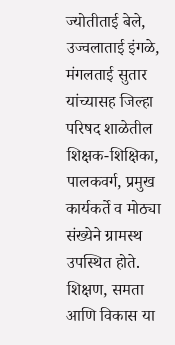ज्योतीताई बेले, उज्वलाताई इंगळे, मंगलताई सुतार यांच्यासह जिल्हा परिषद शाळेतील शिक्षक-शिक्षिका, पालकवर्ग, प्रमुख कार्यकर्ते व मोठ्या संख्येने ग्रामस्थ उपस्थित होते. शिक्षण, समता आणि विकास या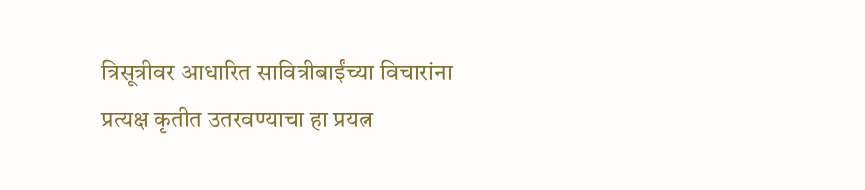त्रिसूत्रीवर आधारित सावित्रीबाईंच्या विचारांना प्रत्यक्ष कृतीत उतरवण्याचा हा प्रयत्न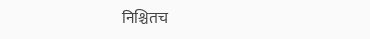निश्चितच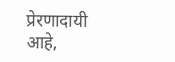प्रेरणादायी आहे,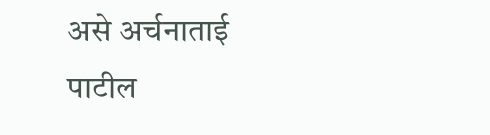असे अर्चनाताई पाटील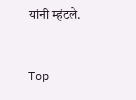यांनी म्हंटले.


Top